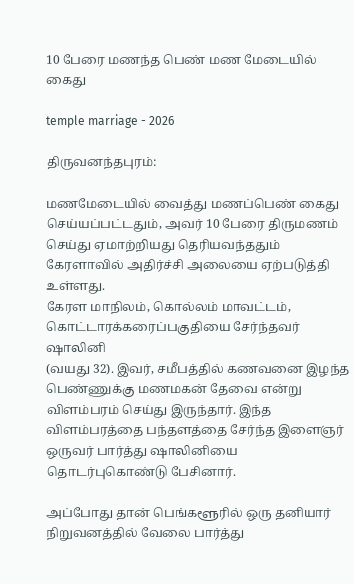10 பேரை மணந்த பெண் மண மேடையில் கைது

temple marriage - 2026

திருவனந்தபுரம்:

மணமேடையில் வைத்து மணப்பெண் கைது செய்யப்பட்டதும், அவர் 10 பேரை திருமணம்
செய்து ஏமாற்றியது தெரியவந்ததும் கேரளாவில் அதிர்ச்சி அலையை ஏற்படுத்தி உள்ளது.
கேரள மாநிலம், கொல்லம் மாவட்டம், கொட்டாரக்கரைப்பகுதியை சேர்ந்தவர் ஷாலினி
(வயது 32). இவர், சமீபத்தில் கணவனை இழந்த பெண்ணுக்கு மணமகன் தேவை என்று
விளம்பரம் செய்து இருந்தார். இந்த விளம்பரத்தை பந்தளத்தை சேர்ந்த இளைஞர்
ஒருவர் பார்த்து ஷாலினியை தொடர்புகொண்டு பேசினார்.

அப்போது தான் பெங்களூரில் ஒரு தனியார் நிறுவனத்தில் வேலை பார்த்து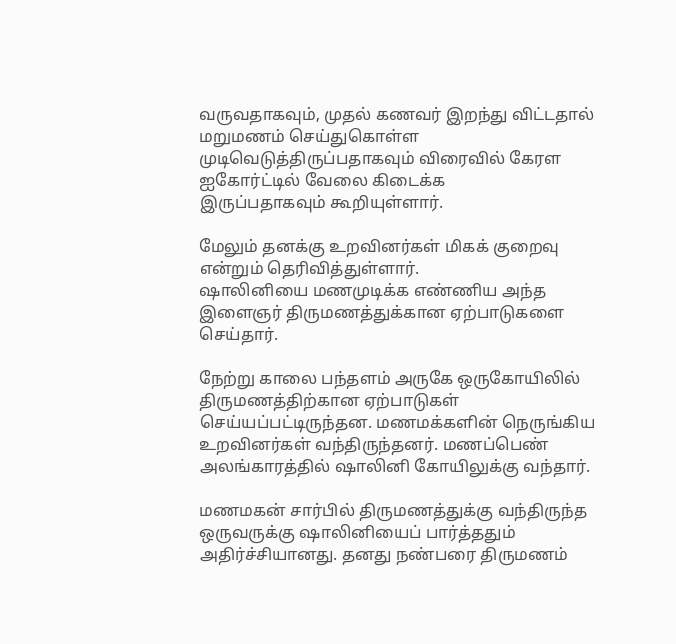வருவதாகவும், முதல் கணவர் இறந்து விட்டதால் மறுமணம் செய்துகொள்ள
முடிவெடுத்திருப்பதாகவும் விரைவில் கேரள ஐகோர்ட்டில் வேலை கிடைக்க
இருப்பதாகவும் கூறியுள்ளார்.

மேலும் தனக்கு உறவினர்கள் மிகக் குறைவு என்றும் தெரிவித்துள்ளார்.
ஷாலினியை மணமுடிக்க எண்ணிய அந்த இளைஞர் திருமணத்துக்கான ஏற்பாடுகளை செய்தார்.

நேற்று காலை பந்தளம் அருகே ஒருகோயிலில் திருமணத்திற்கான ஏற்பாடுகள்
செய்யப்பட்டிருந்தன. மணமக்களின் நெருங்கிய உறவினர்கள் வந்திருந்தனர். மணப்பெண் அலங்காரத்தில் ஷாலினி கோயிலுக்கு வந்தார்.

மணமகன் சார்பில் திருமணத்துக்கு வந்திருந்த ஒருவருக்கு ஷாலினியைப் பார்த்ததும்
அதிர்ச்சியானது. தனது நண்பரை திருமணம்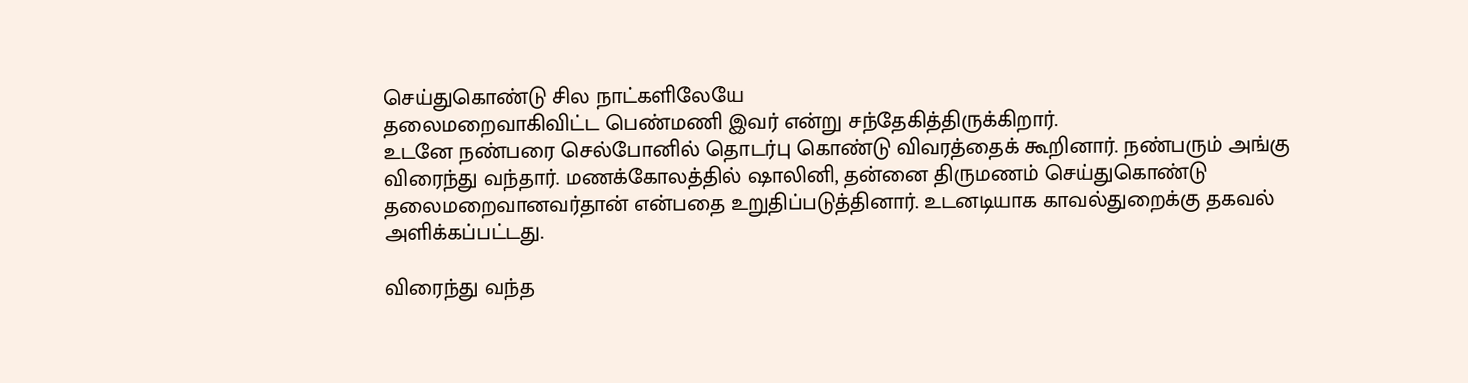செய்துகொண்டு சில நாட்களிலேயே
தலைமறைவாகிவிட்ட பெண்மணி இவர் என்று சந்தேகித்திருக்கிறார்.
உடனே நண்பரை செல்போனில் தொடர்பு கொண்டு விவரத்தைக் கூறினார். நண்பரும் அங்கு விரைந்து வந்தார். மணக்கோலத்தில் ஷாலினி, தன்னை திருமணம் செய்துகொண்டு தலைமறைவானவர்தான் என்பதை உறுதிப்படுத்தினார். உடனடியாக காவல்துறைக்கு தகவல் அளிக்கப்பட்டது.

விரைந்து வந்த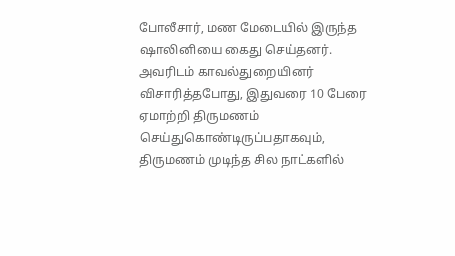போலீசார், மண மேடையில் இருந்த ஷாலினியை கைது செய்தனர்.
அவரிடம் காவல்துறையினர் விசாரித்தபோது, இதுவரை 10 பேரை ஏமாற்றி திருமணம்
செய்துகொண்டிருப்பதாகவும், திருமணம் முடிந்த சில நாட்களில்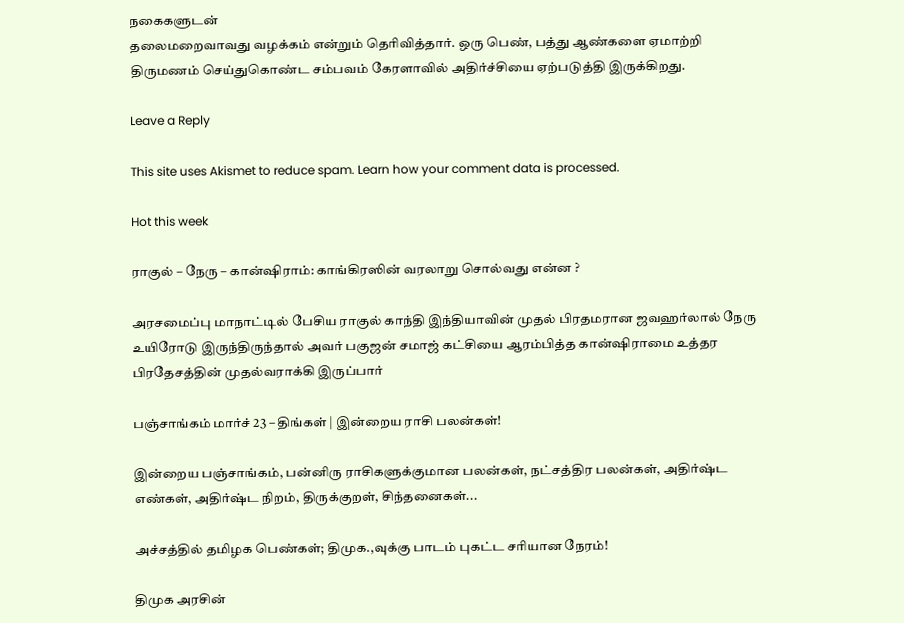நகைகளுடன்
தலைமறைவாவது வழக்கம் என்றும் தெரிவித்தார். ஒரு பெண், பத்து ஆண்களை ஏமாற்றி திருமணம் செய்துகொண்ட சம்பவம் கேரளாவில் அதிர்ச்சியை ஏற்படுத்தி இருக்கிறது.

Leave a Reply

This site uses Akismet to reduce spam. Learn how your comment data is processed.

Hot this week

ராகுல் – நேரு – கான்ஷிராம்: காங்கிரஸின் வரலாறு சொல்வது என்ன ?

அரசமைப்பு மாநாட்டில் பேசிய ராகுல் காந்தி இந்தியாவின் முதல் பிரதமரான ஜவஹர்லால் நேரு உயிரோடு இருந்திருந்தால் அவர் பகுஜன் சமாஜ் கட்சியை ஆரம்பித்த கான்ஷிராமை உத்தர பிரதேசத்தின் முதல்வராக்கி இருப்பார்

பஞ்சாங்கம் மார்ச் 23 – திங்கள் | இன்றைய ராசி பலன்கள்!

இன்றைய பஞ்சாங்கம், பன்னிரு ராசிகளுக்குமான பலன்கள், நட்சத்திர பலன்கள், அதிர்ஷ்ட எண்கள், அதிர்ஷ்ட நிறம், திருக்குறள், சிந்தனைகள்...

அச்சத்தில் தமிழக பெண்கள்; திமுக.,வுக்கு பாடம் புகட்ட சரியான நேரம்!

திமுக அரசின்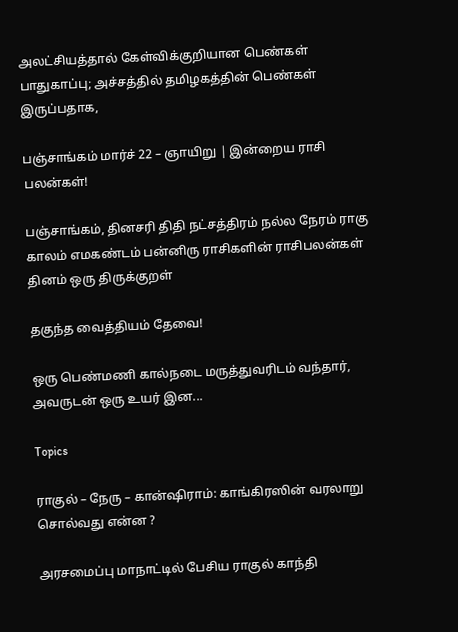அலட்சியத்தால் கேள்விக்குறியான பெண்கள் பாதுகாப்பு; அச்சத்தில் தமிழகத்தின் பெண்கள் இருப்பதாக,

பஞ்சாங்கம் மார்ச் 22 – ஞாயிறு | இன்றைய ராசி பலன்கள்!

பஞ்சாங்கம், தினசரி திதி நட்சத்திரம் நல்ல நேரம் ராகு காலம் எமகண்டம் பன்னிரு ராசிகளின் ராசிபலன்கள் தினம் ஒரு திருக்குறள்

தகுந்த வைத்தியம் தேவை!

ஒரு பெண்மணி கால்நடை மருத்துவரிடம் வந்தார், அவருடன் ஒரு உயர் இன...

Topics

ராகுல் – நேரு – கான்ஷிராம்: காங்கிரஸின் வரலாறு சொல்வது என்ன ?

அரசமைப்பு மாநாட்டில் பேசிய ராகுல் காந்தி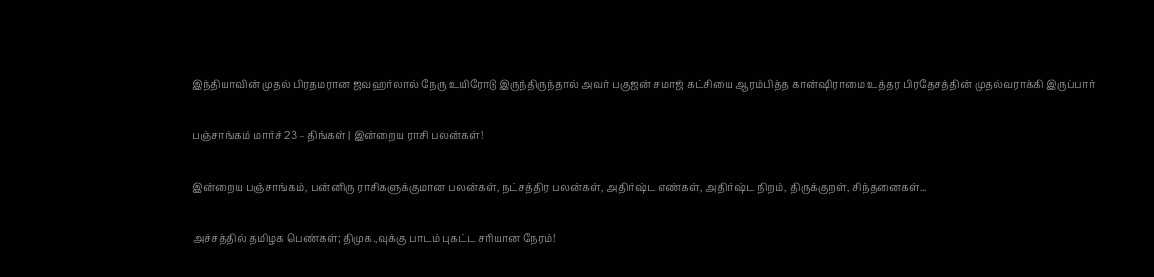இந்தியாவின் முதல் பிரதமரான ஜவஹர்லால் நேரு உயிரோடு இருந்திருந்தால் அவர் பகுஜன் சமாஜ் கட்சியை ஆரம்பித்த கான்ஷிராமை உத்தர பிரதேசத்தின் முதல்வராக்கி இருப்பார்

பஞ்சாங்கம் மார்ச் 23 – திங்கள் | இன்றைய ராசி பலன்கள்!

இன்றைய பஞ்சாங்கம், பன்னிரு ராசிகளுக்குமான பலன்கள், நட்சத்திர பலன்கள், அதிர்ஷ்ட எண்கள், அதிர்ஷ்ட நிறம், திருக்குறள், சிந்தனைகள்...

அச்சத்தில் தமிழக பெண்கள்; திமுக.,வுக்கு பாடம் புகட்ட சரியான நேரம்!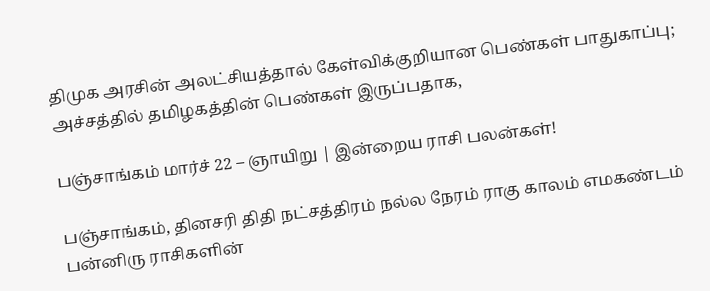திமுக அரசின் அலட்சியத்தால் கேள்விக்குறியான பெண்கள் பாதுகாப்பு; அச்சத்தில் தமிழகத்தின் பெண்கள் இருப்பதாக,

பஞ்சாங்கம் மார்ச் 22 – ஞாயிறு | இன்றைய ராசி பலன்கள்!

பஞ்சாங்கம், தினசரி திதி நட்சத்திரம் நல்ல நேரம் ராகு காலம் எமகண்டம் பன்னிரு ராசிகளின்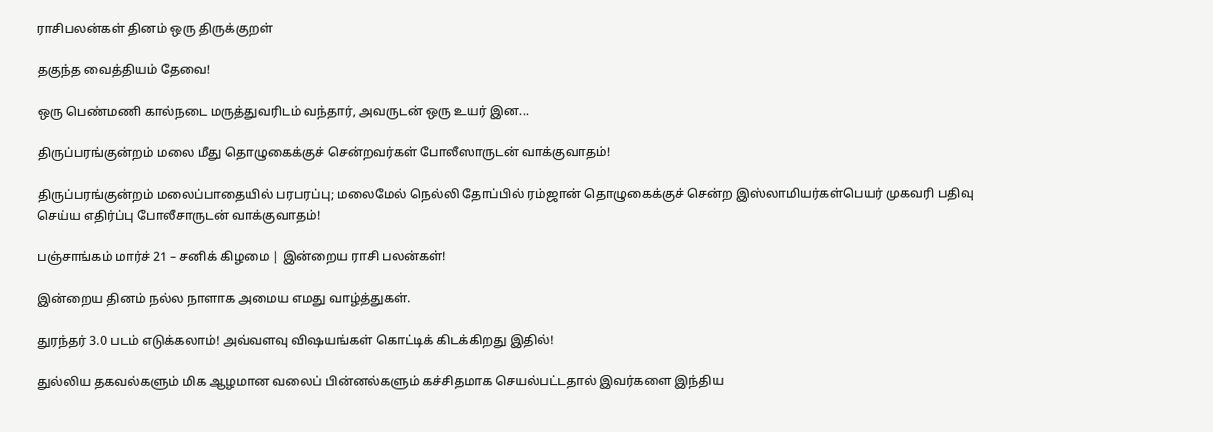ராசிபலன்கள் தினம் ஒரு திருக்குறள்

தகுந்த வைத்தியம் தேவை!

ஒரு பெண்மணி கால்நடை மருத்துவரிடம் வந்தார், அவருடன் ஒரு உயர் இன...

திருப்பரங்குன்றம் மலை மீது தொழுகைக்குச் சென்றவர்கள் போலீஸாருடன் வாக்குவாதம்!

திருப்பரங்குன்றம் மலைப்பாதையில் பரபரப்பு; மலைமேல் நெல்லி தோப்பில் ரம்ஜான் தொழுகைக்குச் சென்ற இஸ்லாமியர்கள்பெயர் முகவரி பதிவு செய்ய எதிர்ப்பு போலீசாருடன் வாக்குவாதம்!

பஞ்சாங்கம் மார்ச் 21 – சனிக் கிழமை | இன்றைய ராசி பலன்கள்!

இன்றைய தினம் நல்ல நாளாக அமைய எமது வாழ்த்துகள்.

துரந்தர் 3.0 படம் எடுக்கலாம்! அவ்வளவு விஷயங்கள் கொட்டிக் கிடக்கிறது இதில்!

துல்லிய தகவல்களும் மிக ஆழமான வலைப் பின்னல்களும் கச்சிதமாக செயல்பட்டதால் இவர்களை இந்திய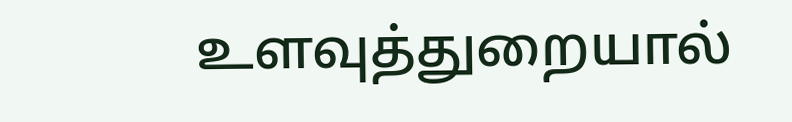உளவுத்துறையால்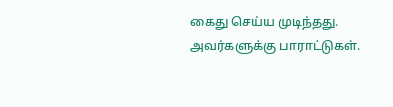கைது செய்ய முடிந்தது.  அவர்களுக்கு பாராட்டுகள்.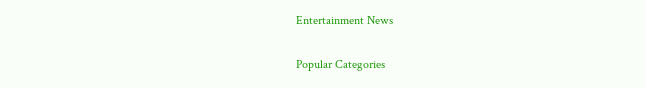Entertainment News

Popular Categories